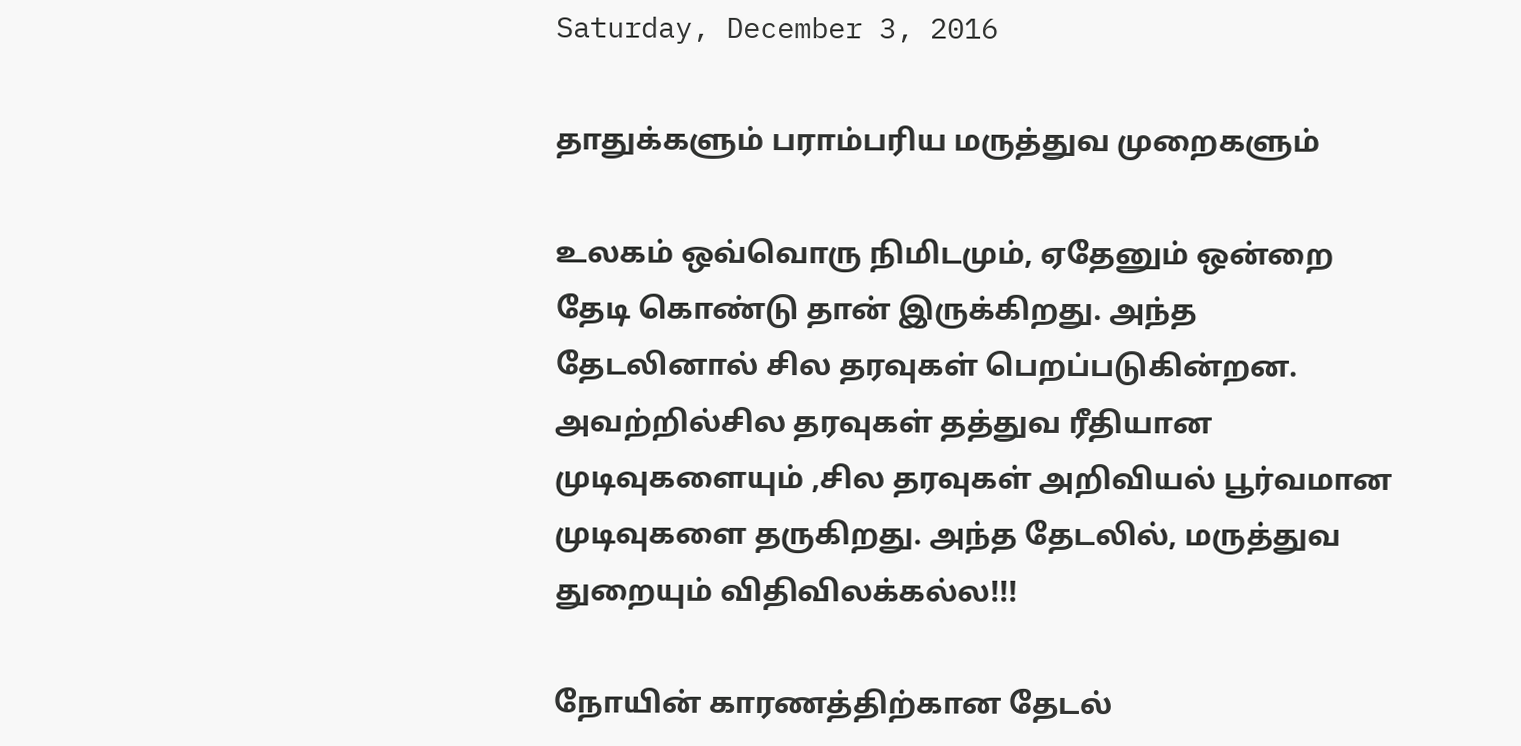Saturday, December 3, 2016

தாதுக்களும் பராம்பரிய மருத்துவ முறைகளும்

உலகம் ஒவ்வொரு நிமிடமும், ஏதேனும் ஒன்றை தேடி கொண்டு தான் இருக்கிறது. அந்த தேடலினால் சில தரவுகள் பெறப்படுகின்றன. அவற்றில்சில தரவுகள் தத்துவ ரீதியான முடிவுகளையும் ,சில தரவுகள் அறிவியல் பூர்வமான முடிவுகளை தருகிறது. அந்த தேடலில், மருத்துவ துறையும் விதிவிலக்கல்ல!!!

நோயின் காரணத்திற்கான தேடல்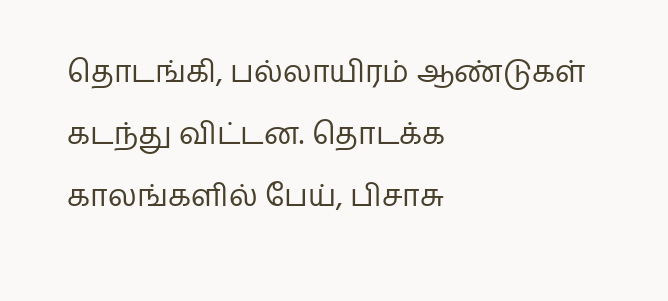தொடங்கி, பல்லாயிரம் ஆண்டுகள் கடந்து விட்டன. தொடக்க காலங்களில் பேய், பிசாசு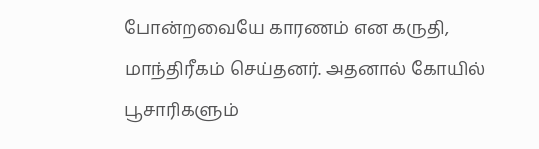போன்றவையே காரணம் என கருதி, மாந்திரீகம் செய்தனர். அதனால் கோயில் பூசாரிகளும்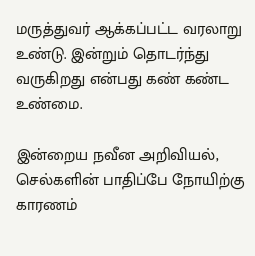மருத்துவர் ஆக்கப்பட்ட வரலாறு உண்டு. இன்றும் தொடர்ந்து வருகிறது என்பது கண் கண்ட உண்மை.

இன்றைய நவீன அறிவியல், செல்களின் பாதிப்பே நோயிற்கு காரணம்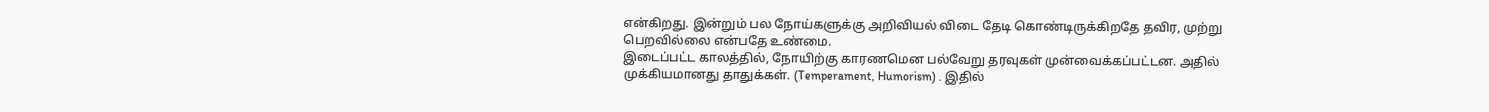என்கிறது. இன்றும் பல நோய்களுக்கு அறிவியல் விடை தேடி கொண்டிருக்கிறதே தவிர, முற்று பெறவில்லை என்பதே உண்மை.
இடைப்பட்ட காலத்தில், நோயிற்கு காரணமென பல்வேறு தரவுகள் முன்வைக்கப்பட்டன. அதில் முக்கியமானது தாதுக்கள். (Temperament, Humorism) . இதில்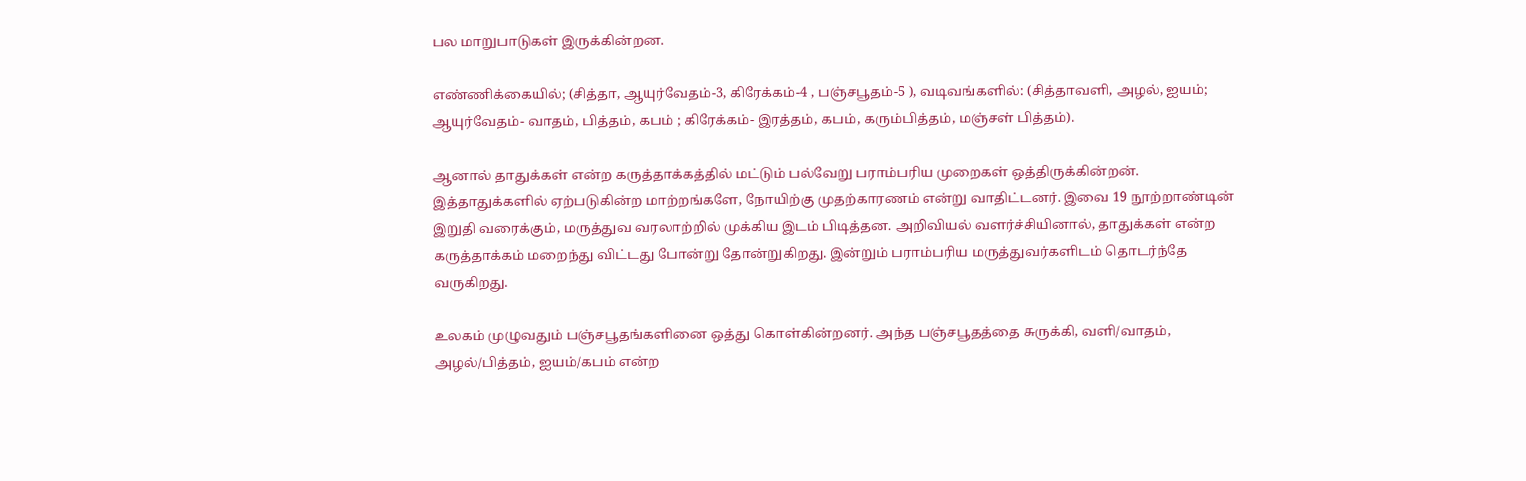பல மாறுபாடுகள் இருக்கின்றன.

எண்ணிக்கையில்; (சித்தா, ஆயுர்வேதம்-3, கிரேக்கம்-4 , பஞ்சபூதம்-5 ), வடிவங்களில்: (சித்தாவளி, அழல், ஐயம்; ஆயுர்வேதம்- வாதம், பித்தம், கபம் ; கிரேக்கம்- இரத்தம், கபம், கரும்பித்தம், மஞ்சள் பித்தம்).

ஆனால் தாதுக்கள் என்ற கருத்தாக்கத்தில் மட்டும் பல்வேறு பராம்பரிய முறைகள் ஒத்திருக்கின்றன். இத்தாதுக்களில் ஏற்படுகின்ற மாற்றங்களே, நோயிற்கு முதற்காரணம் என்று வாதிட்டனர். இவை 19 நூற்றாண்டின் இறுதி வரைக்கும், மருத்துவ வரலாற்றில் முக்கிய இடம் பிடித்தன. அறிவியல் வளர்ச்சியினால், தாதுக்கள் என்ற கருத்தாக்கம் மறைந்து விட்டது போன்று தோன்றுகிறது. இன்றும் பராம்பரிய மருத்துவர்களிடம் தொடர்ந்தே வருகிறது.

உலகம் முழுவதும் பஞ்சபூதங்களினை ஒத்து கொள்கின்றனர். அந்த பஞ்சபூதத்தை சுருக்கி, வளி/வாதம், அழல்/பித்தம், ஐயம்/கபம் என்ற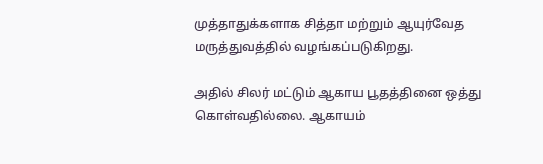முத்தாதுக்களாக சித்தா மற்றும் ஆயுர்வேத மருத்துவத்தில் வழங்கப்படுகிறது.

அதில் சிலர் மட்டும் ஆகாய பூதத்தினை ஒத்து கொள்வதில்லை. ஆகாயம்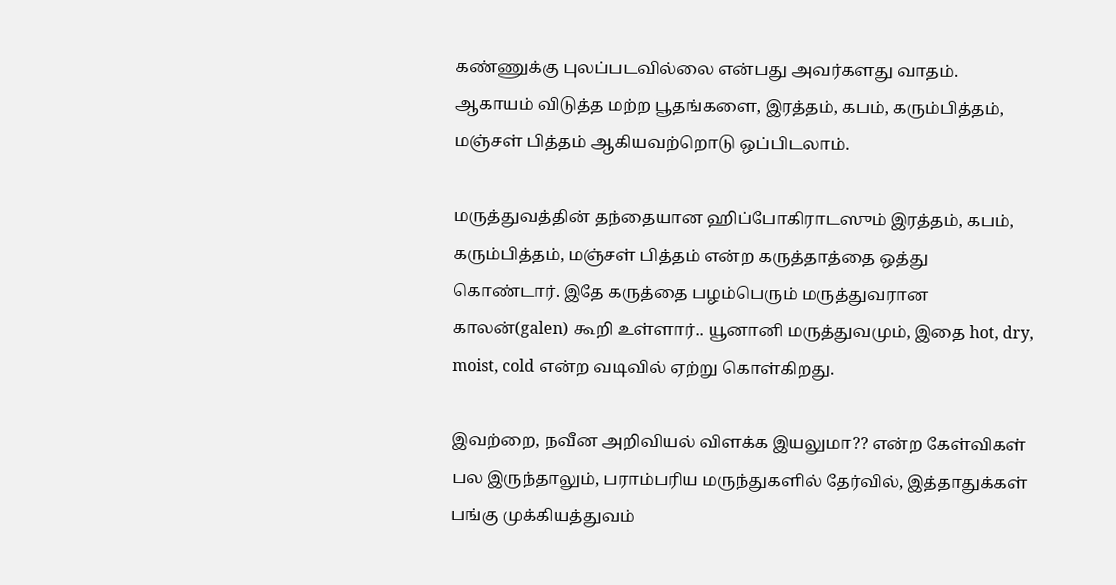கண்ணுக்கு புலப்படவில்லை என்பது அவர்களது வாதம். ஆகாயம் விடுத்த மற்ற பூதங்களை, இரத்தம், கபம், கரும்பித்தம், மஞ்சள் பித்தம் ஆகியவற்றொடு ஒப்பிடலாம்.

மருத்துவத்தின் தந்தையான ஹிப்போகிராடஸும் இரத்தம், கபம், கரும்பித்தம், மஞ்சள் பித்தம் என்ற கருத்தாத்தை ஒத்து கொண்டார். இதே கருத்தை பழம்பெரும் மருத்துவரான காலன்(galen) கூறி உள்ளார்.. யூனானி மருத்துவமும், இதை hot, dry, moist, cold என்ற வடிவில் ஏற்று கொள்கிறது.

இவற்றை, நவீன அறிவியல் விளக்க இயலுமா?? என்ற கேள்விகள் பல இருந்தாலும், பராம்பரிய மருந்துகளில் தேர்வில், இத்தாதுக்கள் பங்கு முக்கியத்துவம்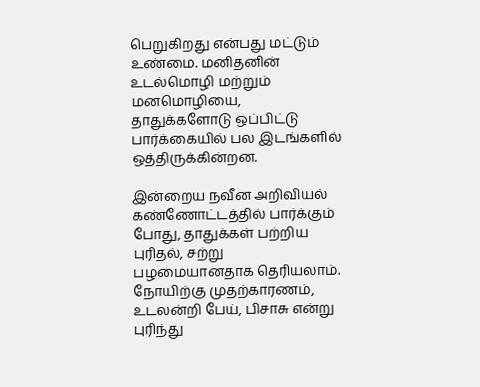பெறுகிறது என்பது மட்டும் உண்மை. மனிதனின் உடல்மொழி மற்றும் மனமொழியை, தாதுக்களோடு ஒப்பிட்டு பார்க்கையில் பல இடங்களில் ஒத்திருக்கின்றன.

இன்றைய நவீன அறிவியல் கண்ணோட்டத்தில் பார்க்கும் போது, தாதுக்கள் பற்றிய புரிதல், சற்று பழமையானதாக தெரியலாம். நோயிற்கு முதற்காரணம், உடலன்றி பேய், பிசாசு என்று புரிந்து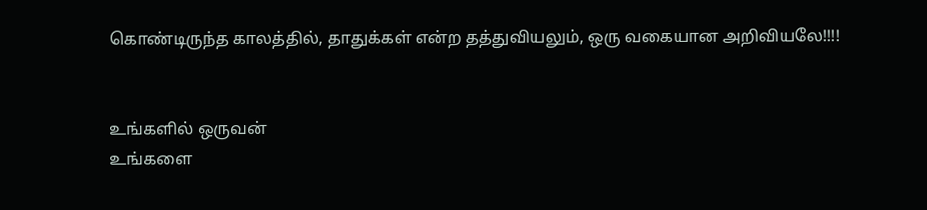கொண்டிருந்த காலத்தில், தாதுக்கள் என்ற தத்துவியலும், ஒரு வகையான அறிவியலே!!!!


உங்களில் ஒருவன்
உங்களை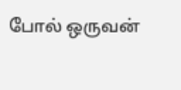போல் ஒருவன்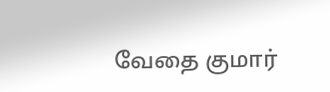வேதை குமார்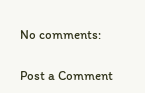No comments:

Post a Comment